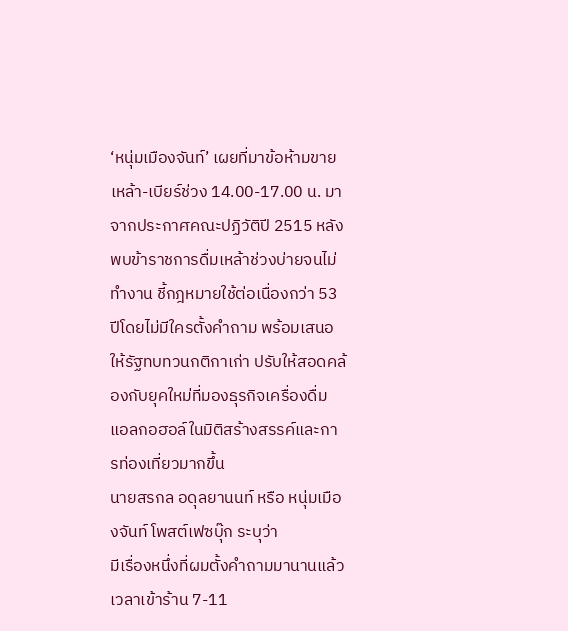‘หนุ่มเมืองจันท์’ เผยที่มาข้อห้ามขายเหล้า-เบียร์ช่วง 14.00-17.00 น. มาจากประกาศคณะปฏิวัติปี 2515 หลังพบข้าราชการดื่มเหล้าช่วงบ่ายจนไม่ทำงาน ชี้กฎหมายใช้ต่อเนื่องกว่า 53 ปีโดยไม่มีใครตั้งคำถาม พร้อมเสนอให้รัฐทบทวนกติกาเก่า ปรับให้สอดคล้องกับยุคใหม่ที่มองธุรกิจเครื่องดื่มแอลกอฮอล์ในมิติสร้างสรรค์และการท่องเที่ยวมากขึ้น
นายสรกล อดุลยานนท์ หรือ หนุ่มเมืองจันท์ โพสต์เฟซบุ๊ก ระบุว่า
มีเรื่องหนึ่งที่ผมตั้งคำถามมานานแล้วเวลาเข้าร้าน 7-11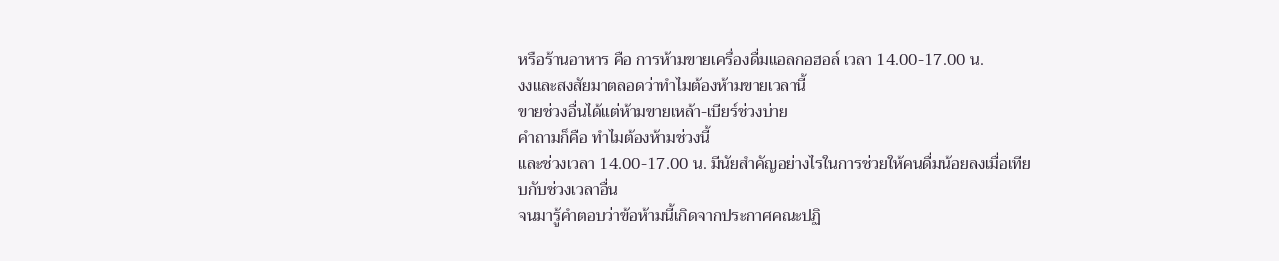หรือร้านอาหาร คือ การห้ามขายเครื่องดื่มแอลกอฮอล์ เวลา 14.00-17.00 น.
งงและสงสัยมาตลอดว่าทำไมต้องห้ามขายเวลานี้
ขายช่วงอื่นได้แต่ห้ามขายเหล้า-เบียร์ช่วงบ่าย
คำถามก็คือ ทำไมต้องห้ามช่วงนี้
และช่วงเวลา 14.00-17.00 น. มีนัยสำคัญอย่างไรในการช่วยให้คนดื่มน้อยลงเมื่อเทียบกับช่วงเวลาอื่น
จนมารู้คำตอบว่าข้อห้ามนี้เกิดจากประกาศคณะปฏิ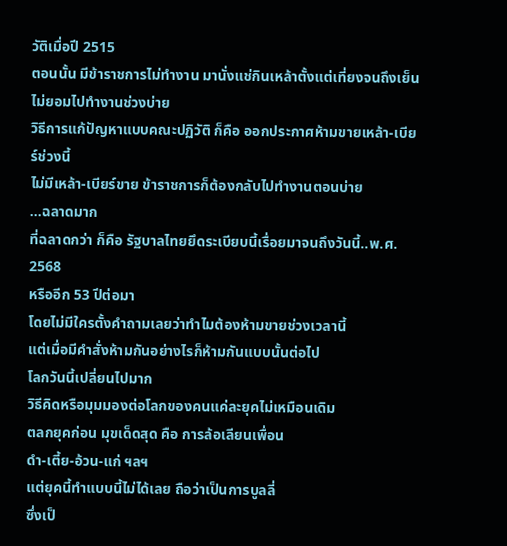วัติเมื่อปี 2515
ตอนนั้น มีข้าราชการไม่ทำงาน มานั่งแช่กินเหล้าตั้งแต่เที่ยงจนถึงเย็น
ไม่ยอมไปทำงานช่วงบ่าย
วิธีการแก้ปัญหาแบบคณะปฏิวัติ ก็คือ ออกประกาศห้ามขายเหล้า-เบียร์ช่วงนี้
ไม่มีเหล้า-เบียร์ขาย ข้าราชการก็ต้องกลับไปทำงานตอนบ่าย
…ฉลาดมาก
ที่ฉลาดกว่า ก็คือ รัฐบาลไทยยึดระเบียบนี้เรื่อยมาจนถึงวันนี้..พ.ศ. 2568
หรืออีก 53 ปีต่อมา
โดยไม่มีใครตั้งคำถามเลยว่าทำไมต้องห้ามขายช่วงเวลานี้
แต่เมื่อมีคำสั่งห้ามกันอย่างไรก็ห้ามกันแบบนั้นต่อไป
โลกวันนี้เปลี่ยนไปมาก
วิธีคิดหรือมุมมองต่อโลกของคนแค่ละยุคไม่เหมือนเดิม
ตลกยุคก่อน มุขเด็ดสุด คือ การล้อเลียนเพื่อน
ดำ-เตี้ย-อ้วน-แก่ ฯลฯ
แต่ยุคนี้ทำแบบนี้ไม่ได้เลย ถือว่าเป็นการบูลลี่
ซึ่งเป็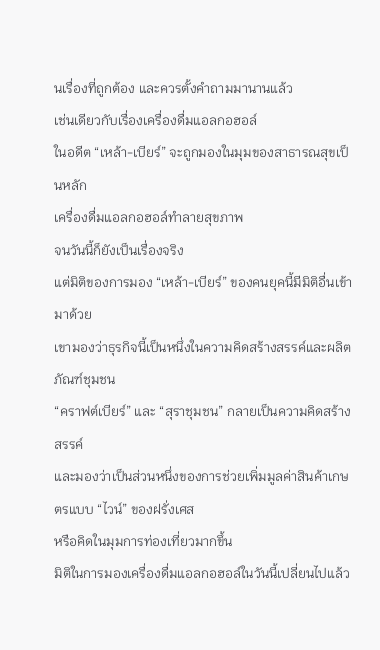นเรื่องที่ถูกต้อง และควรตั้งคำถามมานานแล้ว
เช่นเดียวกับเรื่องเครื่องดื่มแอลกอฮอล์
ในอดีต “เหล้า-เบียร์” จะถูกมองในมุมของสาธารณสุขเป็นหลัก
เครื่องดื่มแอลกอฮอล์ทำลายสุขภาพ
จนวันนี้ก็ยังเป็นเรื่องจริง
แต่มิติของการมอง “เหล้า-เบียร์” ของคนยุคนี้มีมิติอื่นเข้ามาด้วย
เขามองว่าธุรกิจนี้เป็นหนึ่งในความคิดสร้างสรรค์และผลิตภัณฑ์ชุมชน
“คราฟต์เบียร์” และ “สุราชุมชน” กลายเป็นความคิดสร้างสรรค์
และมองว่าเป็นส่วนหนึ่งของการช่วยเพิ่มมูลค่าสินค้าเกษตรแบบ “ไวน์” ของฝรั่งเศส
หรือคิดในมุมการท่องเที่ยวมากขึ้น
มิติในการมองเครื่องดื่มแอลกอฮอล์ในวันนี้เปลี่ยนไปแล้ว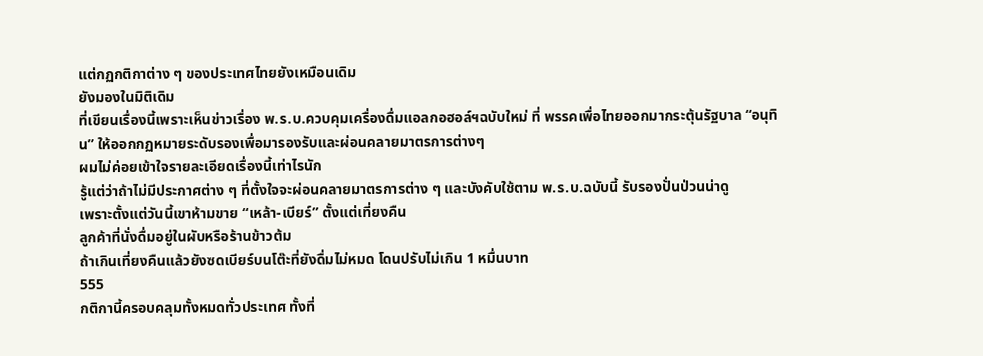แต่กฏกติกาต่าง ๆ ของประเทศไทยยังเหมือนเดิม
ยังมองในมิติเดิม
ที่เขียนเรื่องนี้เพราะเห็นข่าวเรื่อง พ.ร.บ.ควบคุมเครื่องดื่มแอลกอฮอล์ฯฉบับใหม่ ที่ พรรคเพื่อไทยออกมากระตุ้นรัฐบาล “อนุทิน” ให้ออกกฏหมายระดับรองเพื่อมารองรับและผ่อนคลายมาตรการต่างๆ
ผมไม่ค่อยเข้าใจรายละเอียดเรื่องนี้เท่าไรนัก
รู้แต่ว่าถ้าไม่มีประกาศต่าง ๆ ที่ตั้งใจจะผ่อนคลายมาตรการต่าง ๆ และบังคับใช้ตาม พ.ร.บ.ฉบับนี้ รับรองปั่นป่วนน่าดู
เพราะตั้งแต่วันนี้เขาห้ามขาย “เหล้า-เบียร์” ตั้งแต่เที่ยงคืน
ลูกค้าที่นั่งดื่มอยู่ในผับหรือร้านข้าวต้ม
ถ้าเกินเที่ยงคืนแล้วยังซดเบียร์บนโต๊ะที่ยังดื่มไม่หมด โดนปรับไม่เกิน 1 หมื่นบาท
555
กติกานี้ครอบคลุมทั้งหมดทั่วประเทศ ทั้งที่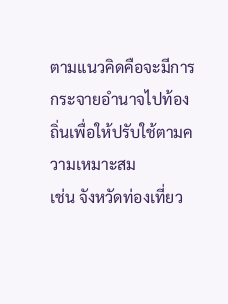ตามแนวคิดคือจะมีการกระจายอำนาจไปท้องถิ่นเพื่อให้ปรับใช้ตามความเหมาะสม
เช่น จังหวัดท่องเที่ยว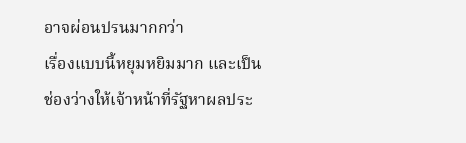อาจผ่อนปรนมากกว่า
เรื่องแบบนี้หยุมหยิมมาก และเป็นช่องว่างให้เจ้าหน้าที่รัฐหาผลประ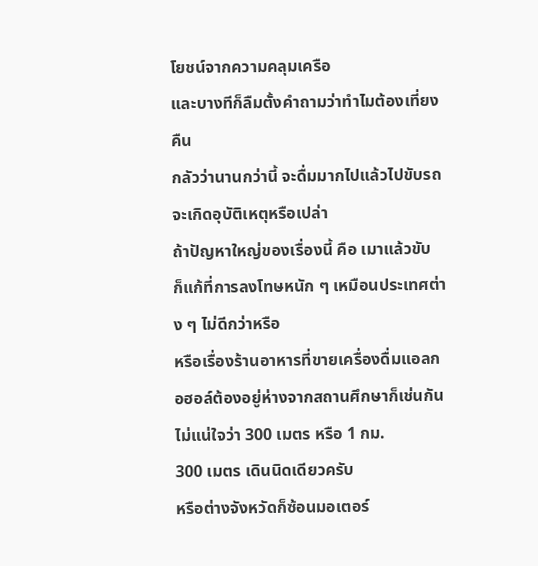โยชน์จากความคลุมเครือ
และบางทีก็ลืมตั้งคำถามว่าทำไมต้องเที่ยงคืน
กลัวว่านานกว่านี้ จะดื่มมากไปแล้วไปขับรถจะเกิดอุบัติเหตุหรือเปล่า
ถ้าปัญหาใหญ่ของเรื่องนี้ คือ เมาแล้วขับ
ก็แก้ที่การลงโทษหนัก ๆ เหมือนประเทศต่าง ๆ ไม่ดีกว่าหรือ
หรือเรื่องร้านอาหารที่ขายเครื่องดื่มแอลกอฮอล์ต้องอยู่ห่างจากสถานศึกษาก็เช่นกัน
ไม่แน่ใจว่า 300 เมตร หรือ 1 กม.
300 เมตร เดินนิดเดียวครับ
หรือต่างจังหวัดก็ซ้อนมอเตอร์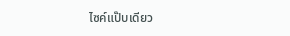ไซค์แป๊บเดียว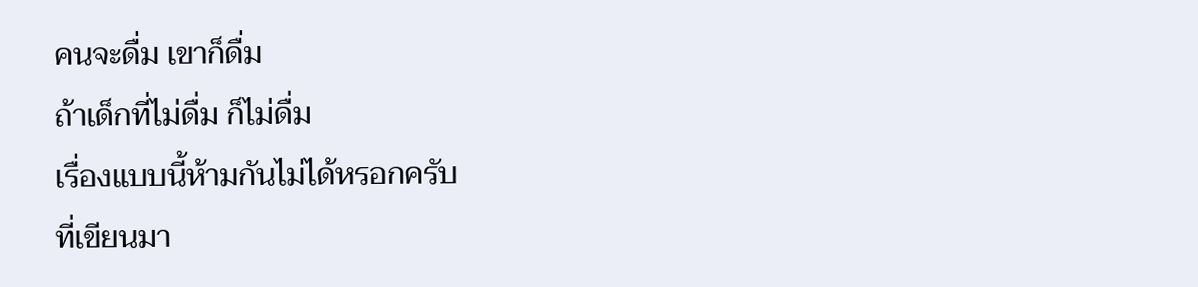คนจะดื่ม เขาก็ดื่ม
ถ้าเด็กที่ไม่ดื่ม ก็ไม่ดื่ม
เรื่องแบบนี้ห้ามกันไม่ได้หรอกครับ
ที่เขียนมา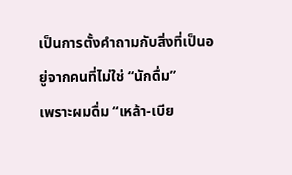เป็นการตั้งคำถามกับสิ่งที่เป็นอยู่จากคนที่ไม่ใช่ “นักดื่ม”
เพราะผมดื่ม “เหล้า-เบีย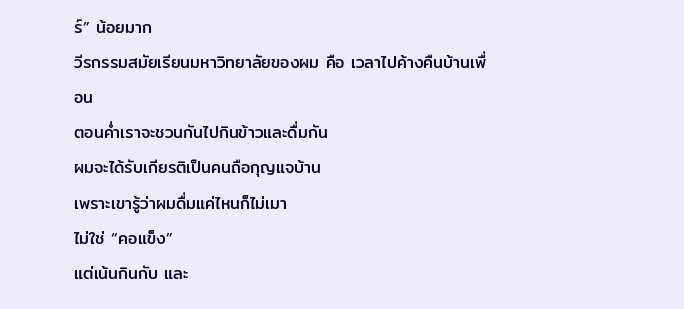ร์” น้อยมาก
วีรกรรมสมัยเรียนมหาวิทยาลัยของผม คือ เวลาไปค้างคืนบ้านเพื่อน
ตอนค่ำเราจะชวนกันไปกินข้าวและดื่มกัน
ผมจะได้รับเกียรติเป็นคนถือกุญแจบ้าน
เพราะเขารู้ว่าผมดื่มแค่ไหนก็ไม่เมา
ไม่ใช่ “คอแข็ง”
แต่เน้นกินกับ และ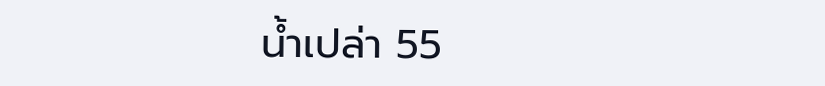น้ำเปล่า 55